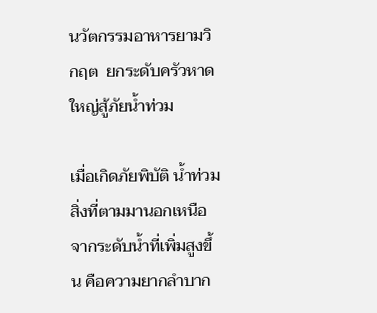นวัตกรรมอาหารยามวิกฤต  ยกระดับครัวหาดใหญ่สู้ภัยน้ำท่วม

เมื่อเกิดภัยพิบัติ น้ำท่วม สิ่งที่ตามมานอกเหนือจากระดับน้ำที่เพิ่มสูงขึ้น คือความยากลำบาก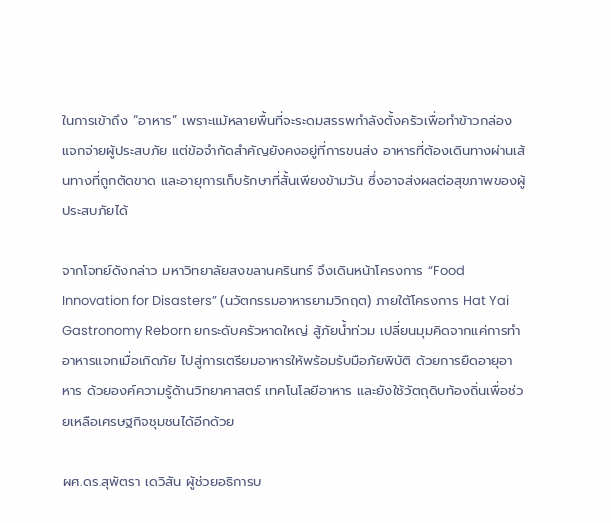ในการเข้าถึง “อาหาร” เพราะแม้หลายพื้นที่จะระดมสรรพกำลังตั้งครัวเพื่อทำข้าวกล่องแจกจ่ายผู้ประสบภัย แต่ข้อจำกัดสำคัญยังคงอยู่ที่การขนส่ง อาหารที่ต้องเดินทางผ่านเส้นทางที่ถูกตัดขาด และอายุการเก็บรักษาที่สั้นเพียงข้ามวัน ซึ่งอาจส่งผลต่อสุขภาพของผู้ประสบภัยได้

จากโจทย์ดังกล่าว มหาวิทยาลัยสงขลานครินทร์ จึงเดินหน้าโครงการ “Food Innovation for Disasters” (นวัตกรรมอาหารยามวิกฤต) ภายใต้โครงการ Hat Yai Gastronomy Reborn ยกระดับครัวหาดใหญ่ สู้ภัยน้ำท่วม เปลี่ยนมุมคิดจากแค่การทำอาหารแจกเมื่อเกิดภัย ไปสู่การเตรียมอาหารให้พร้อมรับมือภัยพิบัติ ด้วยการยืดอายุอาหาร ด้วยองค์ความรู้ด้านวิทยาศาสตร์ เทคโนโลยีอาหาร และยังใช้วัตถุดิบท้องถิ่นเพื่อช่วยเหลือเศรษฐกิจชุมชนได้อีกด้วย

ผศ.ดร.สุพัตรา เดวิสัน ผู้ช่วยอธิการบ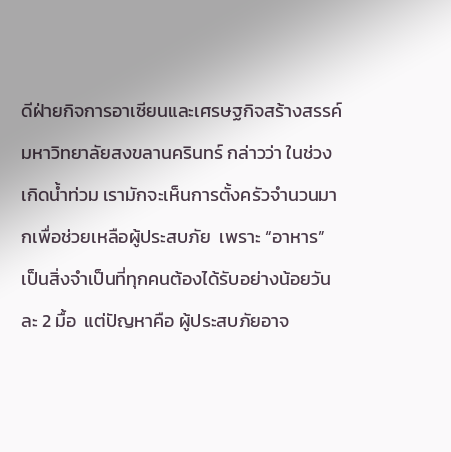ดีฝ่ายกิจการอาเซียนและเศรษฐกิจสร้างสรรค์ มหาวิทยาลัยสงขลานครินทร์ กล่าวว่า ในช่วงเกิดน้ำท่วม เรามักจะเห็นการตั้งครัวจำนวนมากเพื่อช่วยเหลือผู้ประสบภัย  เพราะ “อาหาร” เป็นสิ่งจำเป็นที่ทุกคนต้องได้รับอย่างน้อยวันละ 2 มื้อ  แต่ปัญหาคือ ผู้ประสบภัยอาจ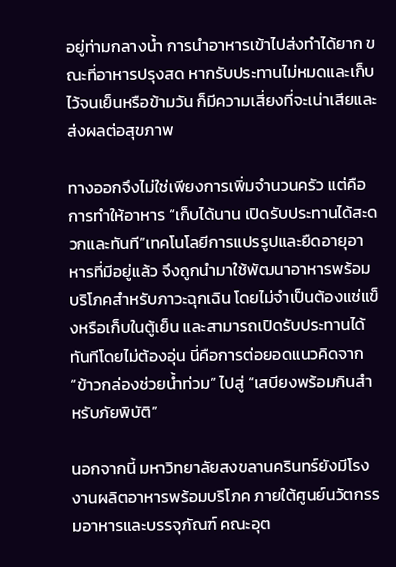อยู่ท่ามกลางน้ำ การนำอาหารเข้าไปส่งทำได้ยาก ขณะที่อาหารปรุงสด หากรับประทานไม่หมดและเก็บไว้จนเย็นหรือข้ามวัน ก็มีความเสี่ยงที่จะเน่าเสียและส่งผลต่อสุขภาพ

ทางออกจึงไม่ใช่เพียงการเพิ่มจำนวนครัว แต่คือการทำให้อาหาร “เก็บได้นาน เปิดรับประทานได้สะดวกและทันที”เทคโนโลยีการแปรรูปและยืดอายุอาหารที่มีอยู่แล้ว จึงถูกนำมาใช้พัฒนาอาหารพร้อมบริโภคสำหรับภาวะฉุกเฉิน โดยไม่จำเป็นต้องแช่แข็งหรือเก็บในตู้เย็น และสามารถเปิดรับประทานได้ทันทีโดยไม่ต้องอุ่น นี่คือการต่อยอดแนวคิดจาก “ข้าวกล่องช่วยน้ำท่วม” ไปสู่ “เสบียงพร้อมกินสำหรับภัยพิบัติ”

นอกจากนี้ มหาวิทยาลัยสงขลานครินทร์ยังมีโรงงานผลิตอาหารพร้อมบริโภค ภายใต้ศูนย์นวัตกรรมอาหารและบรรจุภัณฑ์ คณะอุต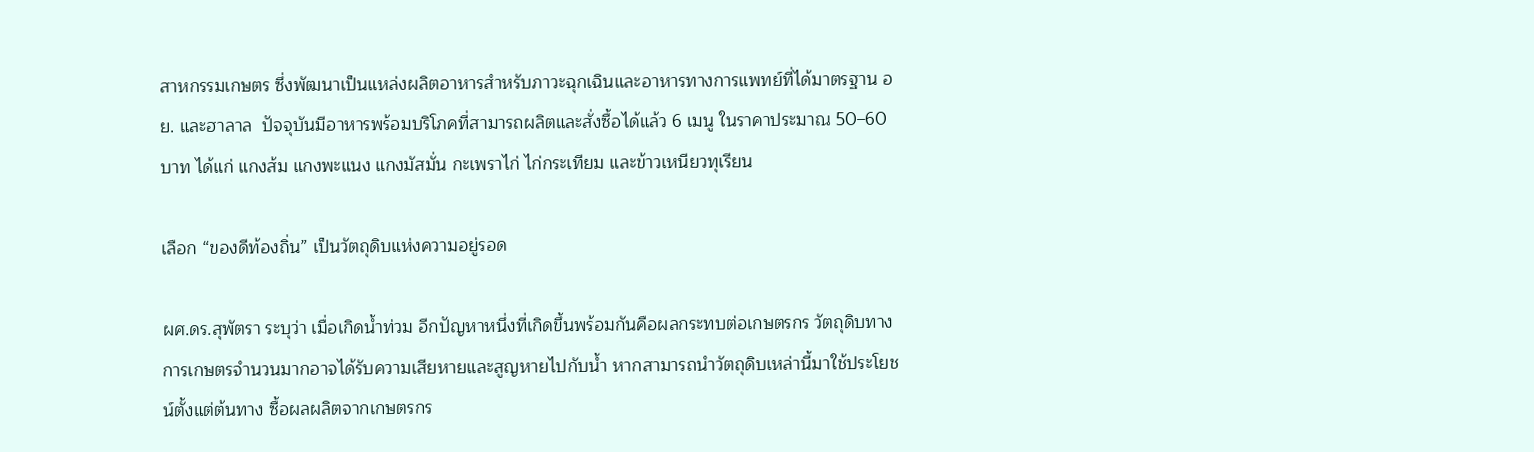สาหกรรมเกษตร ซึ่งพัฒนาเป็นแหล่งผลิตอาหารสำหรับภาวะฉุกเฉินและอาหารทางการแพทย์ที่ได้มาตรฐาน อย. และฮาลาล  ปัจจุบันมีอาหารพร้อมบริโภคที่สามารถผลิตและสั่งซื้อได้แล้ว 6 เมนู ในราคาประมาณ 50–60 บาท ได้แก่ แกงส้ม แกงพะแนง แกงมัสมั่น กะเพราไก่ ไก่กระเทียม และข้าวเหนียวทุเรียน

เลือก “ของดีท้องถิ่น” เป็นวัตถุดิบแห่งความอยู่รอด

ผศ.ดร.สุพัตรา ระบุว่า เมื่อเกิดน้ำท่วม อีกปัญหาหนึ่งที่เกิดขึ้นพร้อมกันคือผลกระทบต่อเกษตรกร วัตถุดิบทางการเกษตรจำนวนมากอาจได้รับความเสียหายและสูญหายไปกับน้ำ หากสามารถนำวัตถุดิบเหล่านี้มาใช้ประโยชน์ตั้งแต่ต้นทาง ซื้อผลผลิตจากเกษตรกร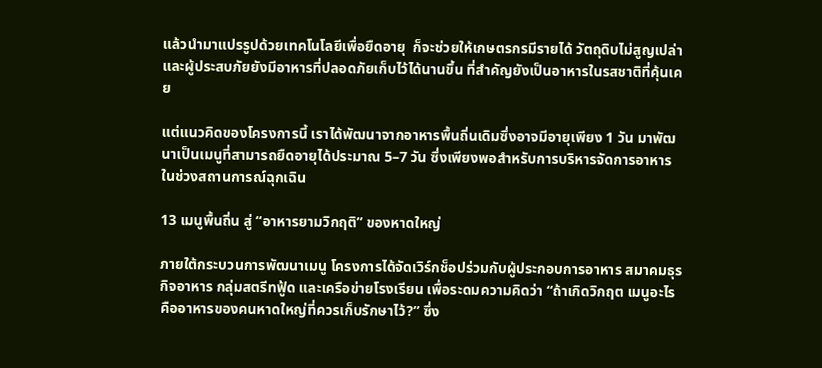แล้วนำมาแปรรูปด้วยเทคโนโลยีเพื่อยืดอายุ  ก็จะช่วยให้เกษตรกรมีรายได้ วัตถุดิบไม่สูญเปล่า และผู้ประสบภัยยังมีอาหารที่ปลอดภัยเก็บไว้ได้นานขึ้น ที่สำคัญยังเป็นอาหารในรสชาติที่คุ้นเคย

แต่แนวคิดของโครงการนี้ เราได้พัฒนาจากอาหารพื้นถิ่นเดิมซึ่งอาจมีอายุเพียง 1 วัน มาพัฒนาเป็นเมนูที่สามารถยืดอายุได้ประมาณ 5–7 วัน ซึ่งเพียงพอสำหรับการบริหารจัดการอาหารในช่วงสถานการณ์ฉุกเฉิน

13 เมนูพื้นถิ่น สู่ “อาหารยามวิกฤติ” ของหาดใหญ่

ภายใต้กระบวนการพัฒนาเมนู โครงการได้จัดเวิร์กช็อปร่วมกับผู้ประกอบการอาหาร สมาคมธุรกิจอาหาร กลุ่มสตรีทฟู้ด และเครือข่ายโรงเรียน เพื่อระดมความคิดว่า “ถ้าเกิดวิกฤต เมนูอะไรคืออาหารของคนหาดใหญ่ที่ควรเก็บรักษาไว้?” ซึ่ง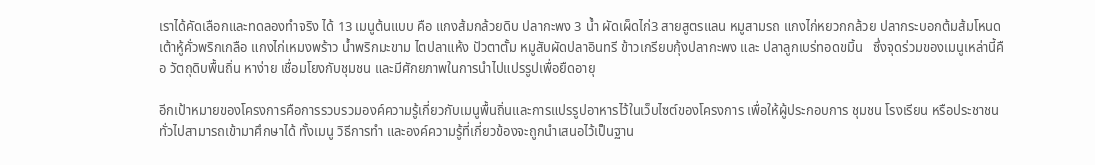เราได้คัดเลือกและทดลองทำจริง ได้ 13 เมนูต้นแบบ คือ แกงส้มกล้วยดิบ ปลากะพง 3 น้ำ ผัดเผ็ดไก่3 สายสูตรแลน หมูสามรถ แกงไก่หยวกกล้วย ปลากระบอกต้มส้มโหนด เต้าหู้คั่วพริกเกลือ แกงไก่เหมงพร้าว น้ำพริกมะขาม ไตปลาแห้ง ปัวตาตั้ม หมูสับผัดปลาอินทรี ข้าวเกรียบกุ้งปลากะพง และ ปลาลูกเบร่ทอดขมิ้น   ซึ่งจุดร่วมของเมนูเหล่านี้คือ วัตถุดิบพื้นถิ่น หาง่าย เชื่อมโยงกับชุมชน และมีศักยภาพในการนำไปแปรรูปเพื่อยืดอายุ

อีกเป้าหมายของโครงการคือการรวบรวมองค์ความรู้เกี่ยวกับเมนูพื้นถิ่นและการแปรรูปอาหารไว้ในเว็บไซต์ของโครงการ เพื่อให้ผู้ประกอบการ ชุมชน โรงเรียน หรือประชาชนทั่วไปสามารถเข้ามาศึกษาได้ ทั้งเมนู วิธีการทำ และองค์ความรู้ที่เกี่ยวข้องจะถูกนำเสนอไว้เป็นฐาน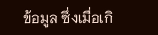ข้อมูล ซึ่งเมื่อเกิ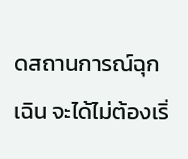ดสถานการณ์ฉุกเฉิน จะได้ไม่ต้องเริ่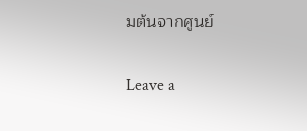มต้นจากศูนย์

Leave a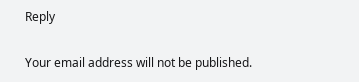Reply

Your email address will not be published.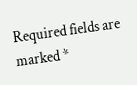Required fields are marked *